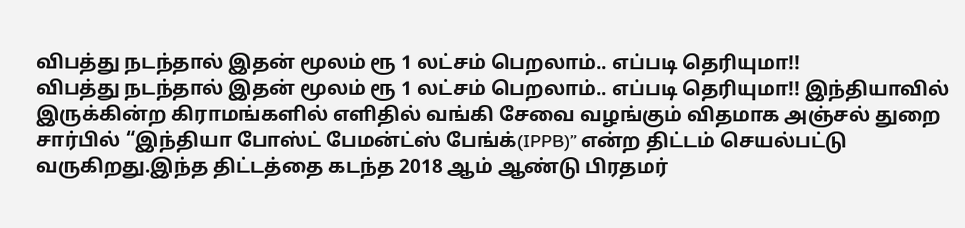விபத்து நடந்தால் இதன் மூலம் ரூ 1 லட்சம் பெறலாம்.. எப்படி தெரியுமா!!
விபத்து நடந்தால் இதன் மூலம் ரூ 1 லட்சம் பெறலாம்.. எப்படி தெரியுமா!! இந்தியாவில் இருக்கின்ற கிராமங்களில் எளிதில் வங்கி சேவை வழங்கும் விதமாக அஞ்சல் துறை சார்பில் “இந்தியா போஸ்ட் பேமன்ட்ஸ் பேங்க்(IPPB)” என்ற திட்டம் செயல்பட்டு வருகிறது.இந்த திட்டத்தை கடந்த 2018 ஆம் ஆண்டு பிரதமர்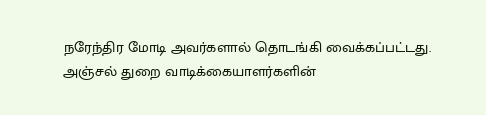நரேந்திர மோடி அவர்களால் தொடங்கி வைக்கப்பட்டது. அஞ்சல் துறை வாடிக்கையாளர்களின்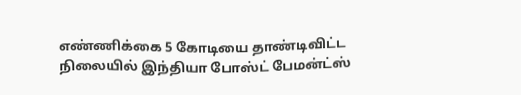எண்ணிக்கை 5 கோடியை தாண்டிவிட்ட நிலையில் இந்தியா போஸ்ட் பேமன்ட்ஸ்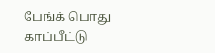பேங்க் பொது காப்பீட்டு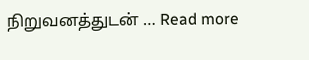நிறுவனத்துடன் … Read more